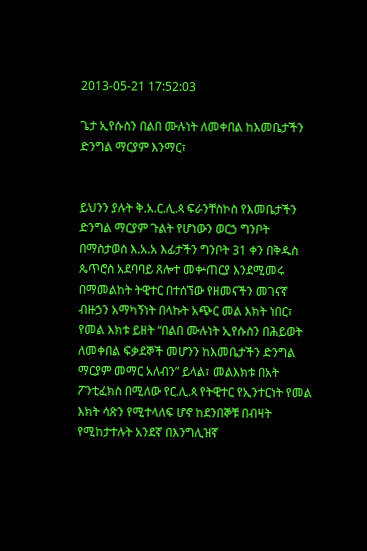2013-05-21 17:52:03

ጌታ ኢየሱስን በልበ ሙሉነት ለመቀበል ከእመቤታችን ድንግል ማርያም እንማር፣


ይህንን ያሉት ቅ.አ.ር.ሊ.ጳ ፍራንቸስኮስ የእመቤታችን ድንግል ማርያም ጉልት የሆነውን ወርኃ ግንቦት በማስታወስ እ.አ.አ እፊታችን ግንቦት 31 ቀን በቅዱስ ጴጥሮስ አደባባይ ጸሎተ መቍጠርያ እንደሚመሩ በማመልከት ትዊተር በተሰኘው የዘመናችን መገናኛ ብዙኃን አማካኝነት በላኩት አጭር መል እክት ነበር፣ የመል እክቱ ይዘት “በልበ ሙሉነት ኢየሱስን በሕይወት ለመቀበል ፍቃደኞች መሆንን ከእመቤታችን ድንግል ማርያም መማር አለብን” ይላል፣ መልእክቱ በአት ፖንቲፈክስ በሚለው የር.ሊ.ጳ የትዊተር የኢንተርነት የመል እክት ሳጽን የሚተላለፍ ሆኖ ከደንበኞቹ በብዛት የሚከታተሉት አንደኛ በእንግሊዝኛ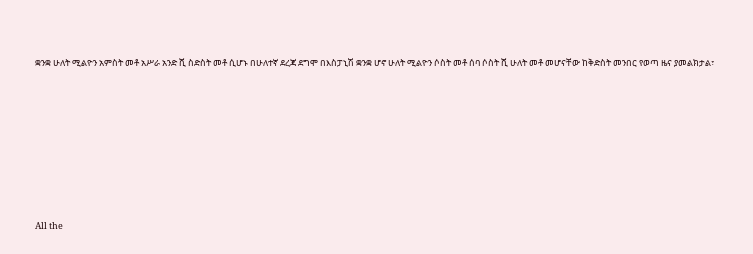ቋንቋ ሁለት ሚልዮን አምስት መቶ አሥራ አንድ ሺ ስድስት መቶ ሲሆኑ በሁለተኛ ደረጃ ደግሞ በእስፓኒሽ ቋንቋ ሆኖ ሁለት ሚልዮን ሶስት መቶ ሰባ ሶስት ሺ ሁለት መቶ መሆናቸው ከቅድስት መንበር የወጣ ዜና ያመልክታል፣








All the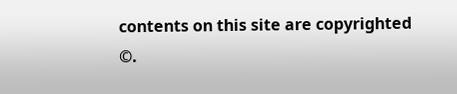contents on this site are copyrighted ©.